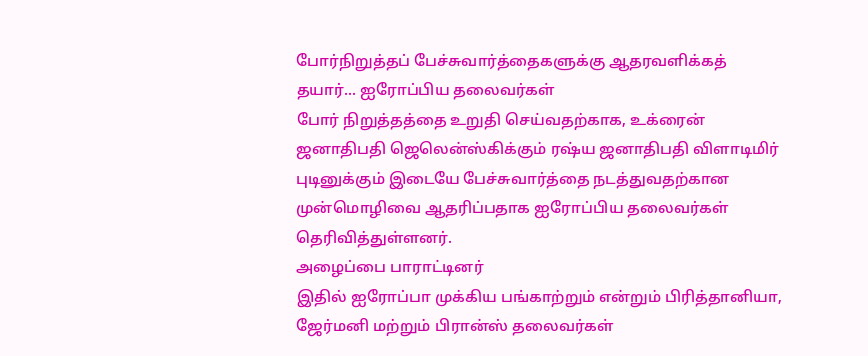போர்நிறுத்தப் பேச்சுவார்த்தைகளுக்கு ஆதரவளிக்கத் தயார்... ஐரோப்பிய தலைவர்கள்
போர் நிறுத்தத்தை உறுதி செய்வதற்காக, உக்ரைன் ஜனாதிபதி ஜெலென்ஸ்கிக்கும் ரஷ்ய ஜனாதிபதி விளாடிமிர் புடினுக்கும் இடையே பேச்சுவார்த்தை நடத்துவதற்கான முன்மொழிவை ஆதரிப்பதாக ஐரோப்பிய தலைவர்கள் தெரிவித்துள்ளனர்.
அழைப்பை பாராட்டினர்
இதில் ஐரோப்பா முக்கிய பங்காற்றும் என்றும் பிரித்தானியா, ஜேர்மனி மற்றும் பிரான்ஸ் தலைவர்கள்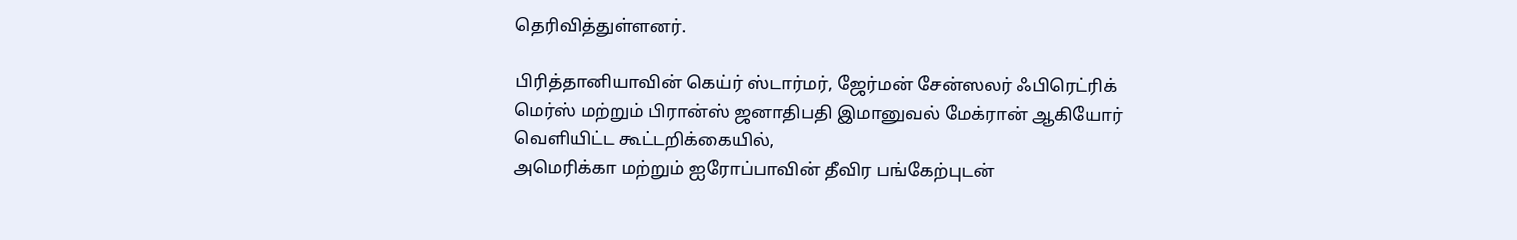தெரிவித்துள்ளனர்.

பிரித்தானியாவின் கெய்ர் ஸ்டார்மர், ஜேர்மன் சேன்ஸலர் ஃபிரெட்ரிக் மெர்ஸ் மற்றும் பிரான்ஸ் ஜனாதிபதி இமானுவல் மேக்ரான் ஆகியோர் வெளியிட்ட கூட்டறிக்கையில்,
அமெரிக்கா மற்றும் ஐரோப்பாவின் தீவிர பங்கேற்புடன்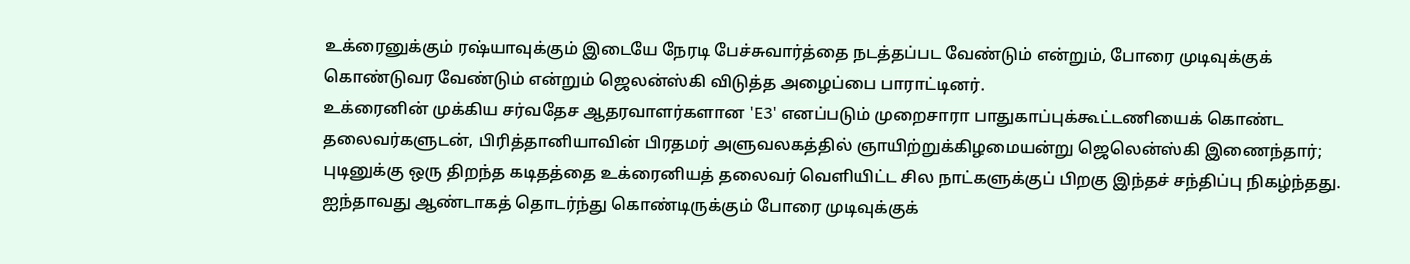உக்ரைனுக்கும் ரஷ்யாவுக்கும் இடையே நேரடி பேச்சுவார்த்தை நடத்தப்பட வேண்டும் என்றும், போரை முடிவுக்குக் கொண்டுவர வேண்டும் என்றும் ஜெலன்ஸ்கி விடுத்த அழைப்பை பாராட்டினர்.
உக்ரைனின் முக்கிய சர்வதேச ஆதரவாளர்களான 'E3' எனப்படும் முறைசாரா பாதுகாப்புக்கூட்டணியைக் கொண்ட தலைவர்களுடன், பிரித்தானியாவின் பிரதமர் அளுவலகத்தில் ஞாயிற்றுக்கிழமையன்று ஜெலென்ஸ்கி இணைந்தார்; புடினுக்கு ஒரு திறந்த கடிதத்தை உக்ரைனியத் தலைவர் வெளியிட்ட சில நாட்களுக்குப் பிறகு இந்தச் சந்திப்பு நிகழ்ந்தது.
ஐந்தாவது ஆண்டாகத் தொடர்ந்து கொண்டிருக்கும் போரை முடிவுக்குக்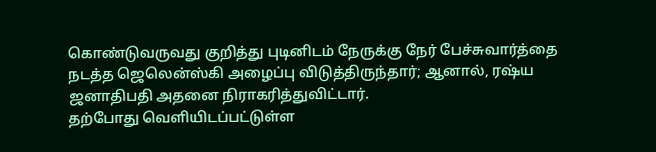கொண்டுவருவது குறித்து புடினிடம் நேருக்கு நேர் பேச்சுவார்த்தை நடத்த ஜெலென்ஸ்கி அழைப்பு விடுத்திருந்தார்; ஆனால், ரஷ்ய ஜனாதிபதி அதனை நிராகரித்துவிட்டார்.
தற்போது வெளியிடப்பட்டுள்ள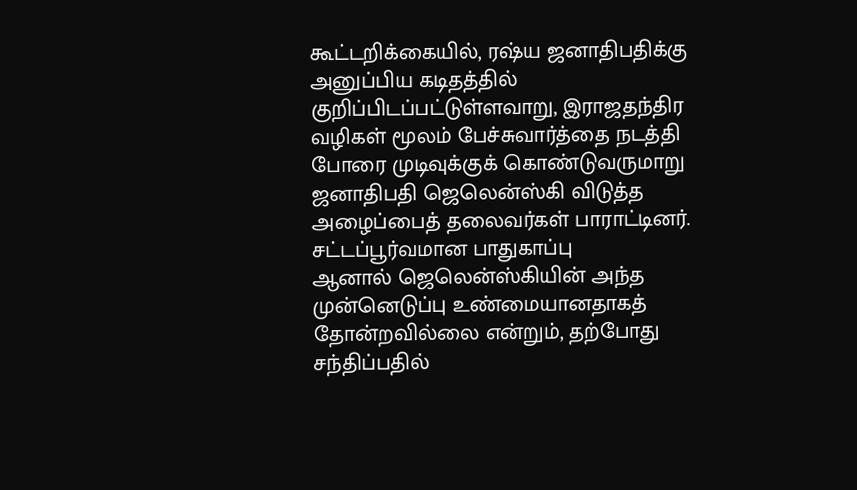கூட்டறிக்கையில், ரஷ்ய ஜனாதிபதிக்கு அனுப்பிய கடிதத்தில் குறிப்பிடப்பட்டுள்ளவாறு, இராஜதந்திர வழிகள் மூலம் பேச்சுவார்த்தை நடத்தி போரை முடிவுக்குக் கொண்டுவருமாறு ஜனாதிபதி ஜெலென்ஸ்கி விடுத்த அழைப்பைத் தலைவர்கள் பாராட்டினர்.
சட்டப்பூர்வமான பாதுகாப்பு
ஆனால் ஜெலென்ஸ்கியின் அந்த முன்னெடுப்பு உண்மையானதாகத் தோன்றவில்லை என்றும், தற்போது சந்திப்பதில்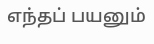எந்தப் பயனும்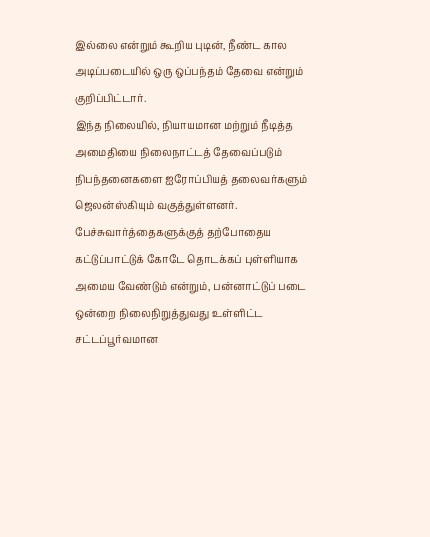இல்லை என்றும் கூறிய புடின், நீண்ட கால அடிப்படையில் ஒரு ஒப்பந்தம் தேவை என்றும் குறிப்பிட்டார்.
இந்த நிலையில், நியாயமான மற்றும் நீடித்த அமைதியை நிலைநாட்டத் தேவைப்படும் நிபந்தனைகளை ஐரோப்பியத் தலைவர்களும் ஜெலன்ஸ்கியும் வகுத்துள்ளனர்.
பேச்சுவார்த்தைகளுக்குத் தற்போதைய கட்டுப்பாட்டுக் கோடே தொடக்கப் புள்ளியாக அமைய வேண்டும் என்றும், பன்னாட்டுப் படை ஒன்றை நிலைநிறுத்துவது உள்ளிட்ட சட்டப்பூர்வமான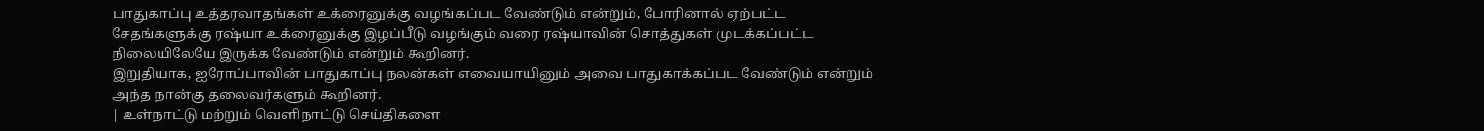பாதுகாப்பு உத்தரவாதங்கள் உக்ரைனுக்கு வழங்கப்பட வேண்டும் என்றும், போரினால் ஏற்பட்ட சேதங்களுக்கு ரஷ்யா உக்ரைனுக்கு இழப்பீடு வழங்கும் வரை ரஷ்யாவின் சொத்துகள் முடக்கப்பட்ட நிலையிலேயே இருக்க வேண்டும் என்றும் கூறினர்.
இறுதியாக, ஐரோப்பாவின் பாதுகாப்பு நலன்கள் எவையாயினும் அவை பாதுகாக்கப்பட வேண்டும் என்றும் அந்த நான்கு தலைவர்களும் கூறினர்.
| உள்நாட்டு மற்றும் வெளிநாட்டு செய்திகளை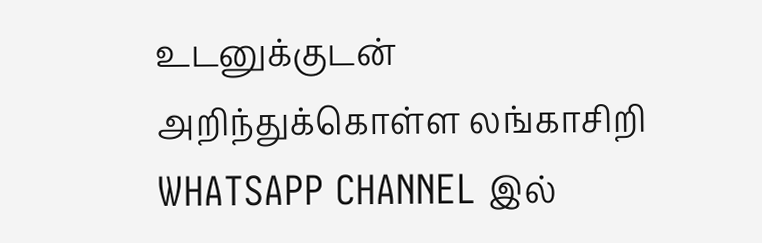உடனுக்குடன் அறிந்துக்கொள்ள லங்காசிறி WHATSAPP CHANNEL இல்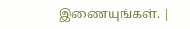இணையுங்கள். |